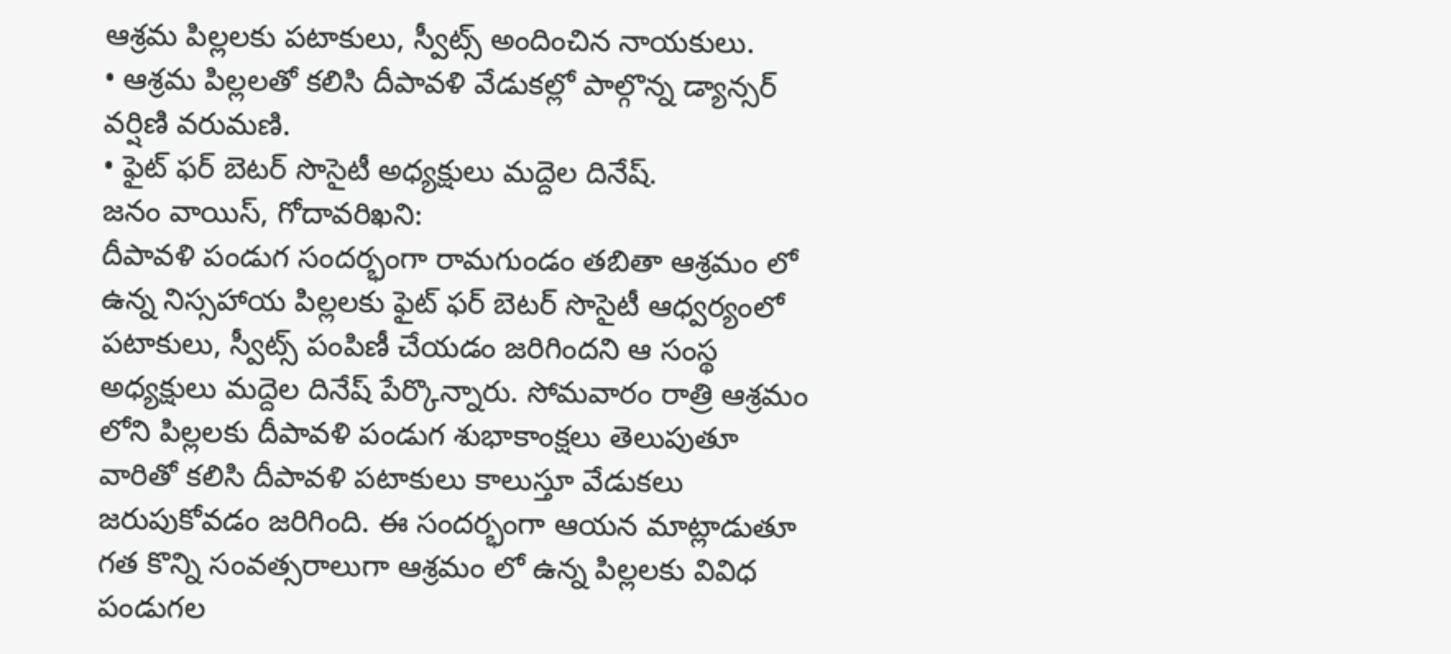ఆశ్రమ పిల్లలకు పటాకులు, స్వీట్స్ అందించిన నాయకులు.
• ఆశ్రమ పిల్లలతో కలిసి దీపావళి వేడుకల్లో పాల్గొన్న డ్యాన్సర్ వర్షిణి వరుమణి.
• ఫైట్ ఫర్ బెటర్ సొసైటీ అధ్యక్షులు మద్దెల దినేష్.
జనం వాయిస్, గోదావరిఖని:
దీపావళి పండుగ సందర్భంగా రామగుండం తబితా ఆశ్రమం లో ఉన్న నిస్సహాయ పిల్లలకు ఫైట్ ఫర్ బెటర్ సొసైటీ ఆధ్వర్యంలో పటాకులు, స్వీట్స్ పంపిణీ చేయడం జరిగిందని ఆ సంస్థ అధ్యక్షులు మద్దెల దినేష్ పేర్కొన్నారు. సోమవారం రాత్రి ఆశ్రమం లోని పిల్లలకు దీపావళి పండుగ శుభాకాంక్షలు తెలుపుతూ వారితో కలిసి దీపావళి పటాకులు కాలుస్తూ వేడుకలు జరుపుకోవడం జరిగింది. ఈ సందర్భంగా ఆయన మాట్లాడుతూ గత కొన్ని సంవత్సరాలుగా ఆశ్రమం లో ఉన్న పిల్లలకు వివిధ పండుగల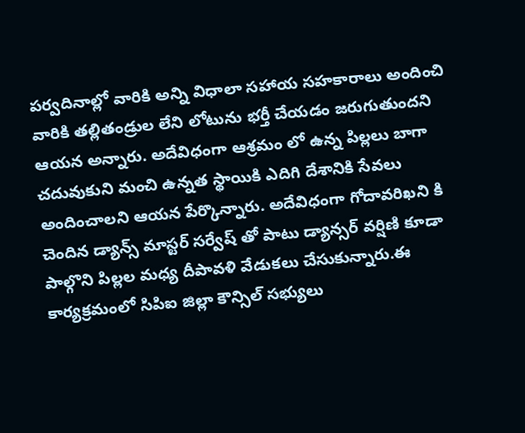పర్వదినాల్లో వారికి అన్ని విధాలా సహాయ సహకారాలు అందించి వారికి తల్లితండ్రుల లేని లోటును భర్తీ చేయడం జరుగుతుందని ఆయన అన్నారు. అదేవిధంగా ఆశ్రమం లో ఉన్న పిల్లలు బాగా చదువుకుని మంచి ఉన్నత స్థాయికి ఎదిగి దేశానికి సేవలు అందించాలని ఆయన పేర్కొన్నారు. అదేవిధంగా గోదావరిఖని కి చెందిన డ్యాన్స్ మాస్టర్ సర్వేష్ తో పాటు డ్యాన్సర్ వర్షిణి కూడా పాల్గొని పిల్లల మధ్య దీపావళి వేడుకలు చేసుకున్నారు.ఈ కార్యక్రమంలో సిపిఐ జిల్లా కౌన్సిల్ సభ్యులు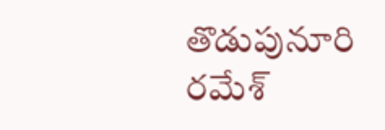తొడుపునూరి రమేశ్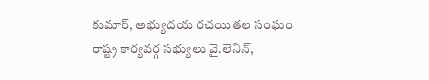కుమార్, అభ్యుదయ రచయితల సంఘం రాష్ట్ర కార్యవర్గ సభ్యులు వై.లెనిన్,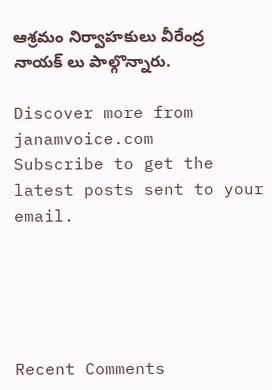ఆశ్రమం నిర్వాహకులు వీరేంద్ర నాయక్ లు పాల్గొన్నారు.

Discover more from janamvoice.com
Subscribe to get the latest posts sent to your email.





Recent Comments